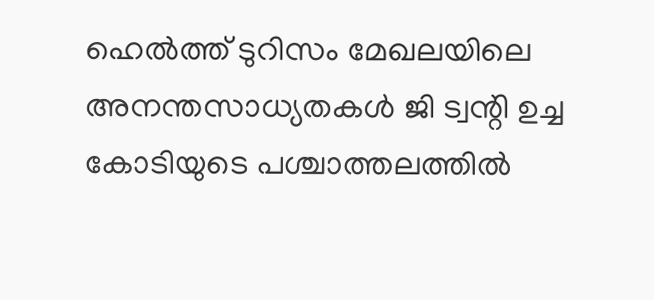ഹെൽത്ത് ടുറിസം മേഖലയിലെ അനന്തസാധ്യതകൾ ജി ട്വന്റി ഉച്ച കോടിയുടെ പശ്ചാത്തലത്തിൽ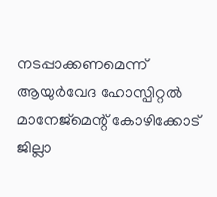നടപ്പാക്കണമെന്ന് ആയുർവേദ ഹോസ്പിറ്റൽ മാനേജ്മെന്റ് കോഴിക്കോട് ജില്ലാ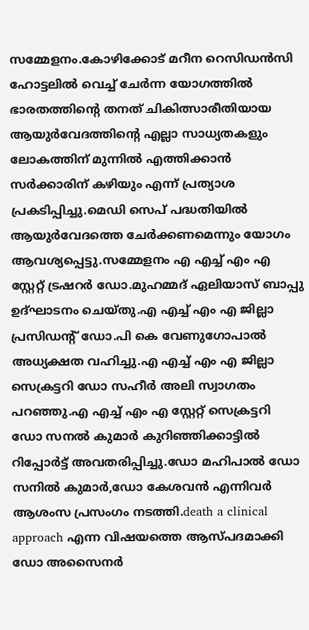സമ്മേളനം.കോഴിക്കോട് മറീന റെസിഡൻസി ഹോട്ടലിൽ വെച്ച് ചേർന്ന യോഗത്തിൽ ഭാരതത്തിന്റെ തനത് ചികിത്സാരീതിയായ ആയുർവേദത്തിന്റെ എല്ലാ സാധ്യതകളും ലോകത്തിന് മുന്നിൽ എത്തിക്കാൻ സർക്കാരിന് കഴിയും എന്ന് പ്രത്യാശ പ്രകടിപ്പിച്ചു.മെഡി സെപ് പദ്ധതിയിൽ ആയുർവേദത്തെ ചേർക്കണമെന്നും യോഗം ആവശ്യപ്പെട്ടു.സമ്മേളനം എ എച്ച് എം എ സ്റ്റേറ്റ് ട്രഷറർ ഡോ.മുഹമ്മദ് ഏലിയാസ് ബാപ്പു ഉദ്ഘാടനം ചെയ്തു.എ എച്ച് എം എ ജില്ലാ പ്രസിഡന്റ് ഡോ.പി കെ വേണുഗോപാൽ അധ്യക്ഷത വഹിച്ചു.എ എച്ച് എം എ ജില്ലാ സെക്രട്ടറി ഡോ സഹീർ അലി സ്വാഗതം പറഞ്ഞു.എ എച്ച് എം എ സ്റ്റേറ്റ് സെക്രട്ടറി ഡോ സനൽ കുമാർ കുറിഞ്ഞിക്കാട്ടിൽ റിപ്പോർട്ട് അവതരിപ്പിച്ചു.ഡോ മഹിപാൽ ഡോ സനിൽ കുമാർ,ഡോ കേശവൻ എന്നിവർ ആശംസ പ്രസംഗം നടത്തി.death a clinical approach എന്ന വിഷയത്തെ ആസ്പദമാക്കി ഡോ അസൈനർ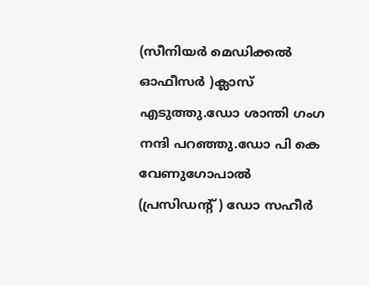(സീനിയർ മെഡിക്കൽ ഓഫീസർ )ക്ലാസ് എടുത്തു.ഡോ ശാന്തി ഗംഗ നന്ദി പറഞ്ഞു.ഡോ പി കെ വേണുഗോപാൽ (പ്രസിഡന്റ് ) ഡോ സഹീർ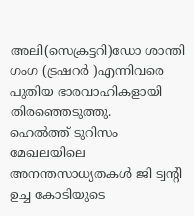അലി(സെക്രട്ടറി)ഡോ ശാന്തി ഗംഗ (ട്രഷറർ )എന്നിവരെ പുതിയ ഭാരവാഹികളായി തിരഞ്ഞെടുത്തു.
ഹെൽത്ത് ടുറിസം മേഖലയിലെ അനന്തസാധ്യതകൾ ജി ട്വന്റി ഉച്ച കോടിയുടെ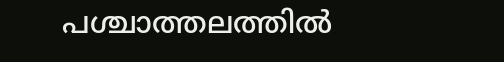പശ്ചാത്തലത്തിൽ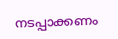നടപ്പാക്കണം